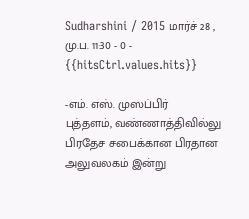Sudharshini / 2015 மார்ச் 28 , மு.ப. 11:30 - 0 - {{hitsCtrl.values.hits}}

-எம். எஸ். முஸப்பிர்
புத்தளம், வண்ணாத்திவில்லு பிரதேச சபைக்கான பிரதான அலுவலகம் இன்று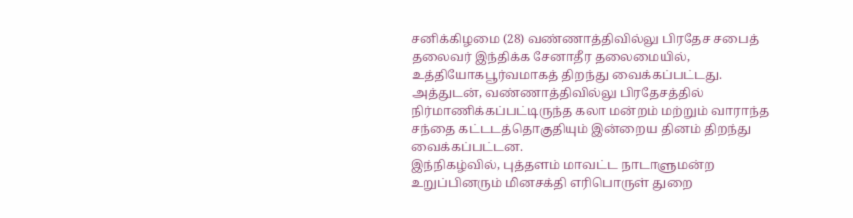சனிக்கிழமை (28) வண்ணாத்திவில்லு பிரதேச சபைத் தலைவர் இந்திக்க சேனாதீர தலைமையில், உத்தியோகபூர்வமாகத் திறந்து வைக்கப்பட்டது.
அத்துடன், வண்ணாத்திவில்லு பிரதேசத்தில் நிர்மாணிக்கப்பட்டிருந்த கலா மன்றம் மற்றும் வாராந்த சந்தை கட்டடத்தொகுதியும் இன்றைய தினம் திறந்து வைக்கப்பட்டன.
இந்நிகழ்வில், புத்தளம் மாவட்ட நாடாளுமன்ற உறுப்பினரும் மினசக்தி எரிபொருள் துறை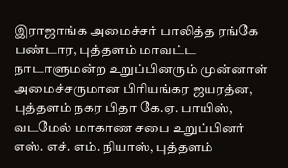இராஜாங்க அமைச்சர் பாலித்த ரங்கே பண்டார, புத்தளம் மாவட்ட நாடாளுமன்ற உறுப்பினரும் முன்னாள் அமைச்சருமான பிரியங்கர ஜயரத்ன, புத்தளம் நகர பிதா கே.ஏ. பாயிஸ், வடமேல் மாகாண சபை உறுப்பினர் எஸ். எச். எம். நியாஸ், புத்தளம்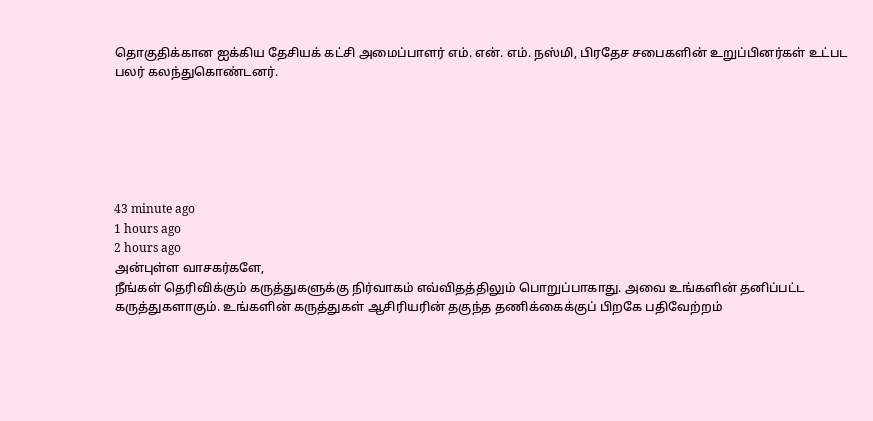தொகுதிக்கான ஐக்கிய தேசியக் கட்சி அமைப்பாளர் எம். என். எம். நஸ்மி, பிரதேச சபைகளின் உறுப்பினர்கள் உட்பட பலர் கலந்துகொண்டனர்.






43 minute ago
1 hours ago
2 hours ago
அன்புள்ள வாசகர்களே,
நீங்கள் தெரிவிக்கும் கருத்துகளுக்கு நிர்வாகம் எவ்விதத்திலும் பொறுப்பாகாது. அவை உங்களின் தனிப்பட்ட கருத்துகளாகும். உங்களின் கருத்துகள் ஆசிரியரின் தகுந்த தணிக்கைக்குப் பிறகே பதிவேற்றம்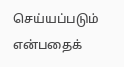செய்யப்படும் என்பதைக்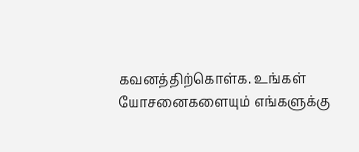கவனத்திற்கொள்க. உங்கள் யோசனைகளையும் எங்களுக்கு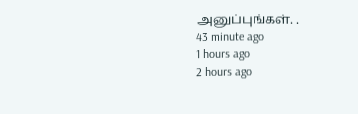அனுப்புங்கள். .
43 minute ago
1 hours ago
2 hours ago